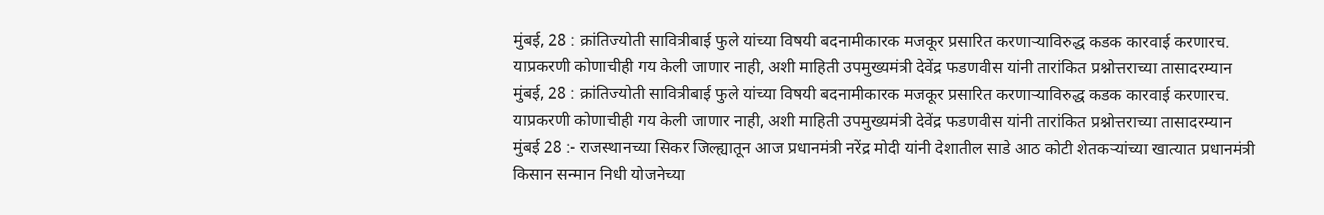मुंबई, 28 : क्रांतिज्योती सावित्रीबाई फुले यांच्या विषयी बदनामीकारक मजकूर प्रसारित करणाऱ्याविरुद्ध कडक कारवाई करणारच. याप्रकरणी कोणाचीही गय केली जाणार नाही, अशी माहिती उपमुख्यमंत्री देवेंद्र फडणवीस यांनी तारांकित प्रश्नोत्तराच्या तासादरम्यान
मुंबई, 28 : क्रांतिज्योती सावित्रीबाई फुले यांच्या विषयी बदनामीकारक मजकूर प्रसारित करणाऱ्याविरुद्ध कडक कारवाई करणारच. याप्रकरणी कोणाचीही गय केली जाणार नाही, अशी माहिती उपमुख्यमंत्री देवेंद्र फडणवीस यांनी तारांकित प्रश्नोत्तराच्या तासादरम्यान
मुंबई 28 :- राजस्थानच्या सिकर जिल्ह्यातून आज प्रधानमंत्री नरेंद्र मोदी यांनी देशातील साडे आठ कोटी शेतकऱ्यांच्या खात्यात प्रधानमंत्री किसान सन्मान निधी योजनेच्या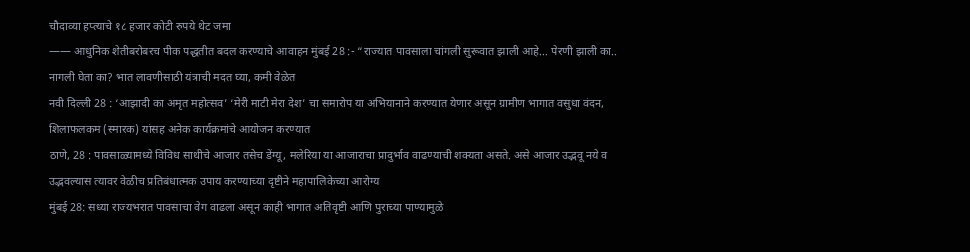चौदाव्या हप्त्याचे १८ हजार कोटी रुपये थेट जमा
—— आधुनिक शेतीबरोबरच पीक पद्धतीत बदल करण्याचे आवाहन मुंबई 28 :- “राज्यात पावसाला चांगली सुरूवात झाली आहे… पेरणी झाली का.. नागली घेता का? भात लावणीसाठी यंत्राची मदत घ्या, कमी वेळेत
नवी दिल्ली 28 : ‘आझादी का अमृत महोत्सव’ ‘मेरी माटी मेरा देश’ चा समारोप या अभियानाने करण्यात येणार असून ग्रामीण भागात वसुधा वंदन, शिलाफलकम (स्मारक) यांसह अनेक कार्यक्रमांचे आयोजन करण्यात
ठाणे, 28 : पावसाळ्यामध्ये विविध साथीचे आजार तसेच डेंग्यू, मलेरिया या आजाराचा प्रादुर्भाव वाढण्याची शक्यता असते. असे आजार उद्भवू नये व उद्भवल्यास त्यावर वेळीच प्रतिबंधात्मक उपाय करण्याच्या दृष्टीने महापालिकेच्या आरोग्य
मुंबई 28: सध्या राज्यभरात पावसाचा वेग वाढला असून काही भागात अतिवृष्टी आणि पुराच्या पाण्यामुळे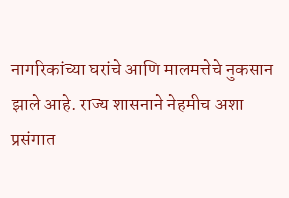नागरिकांच्या घरांचे आणि मालमत्तेचे नुकसान झाले आहे. राज्य शासनाने नेहमीच अशा प्रसंगात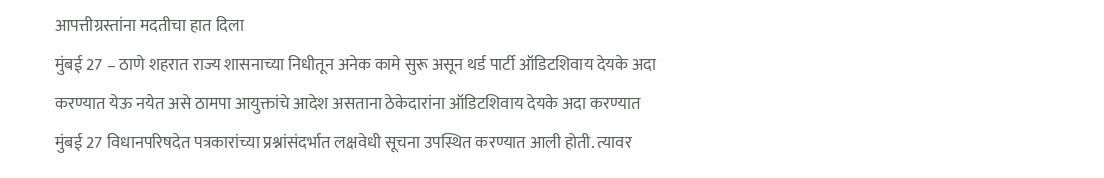आपत्तीग्रस्तांना मदतीचा हात दिला
मुंबई 27 – ठाणे शहरात राज्य शासनाच्या निधीतून अनेक कामे सुरू असून थर्ड पार्टी ऑडिटशिवाय देयके अदा करण्यात येऊ नयेत असे ठामपा आयुक्तांचे आदेश असताना ठेकेदारांना ऑडिटशिवाय देयके अदा करण्यात
मुंबई 27 विधानपरिषदेत पत्रकारांच्या प्रश्नांसंदर्भात लक्षवेधी सूचना उपस्थित करण्यात आली होती. त्यावर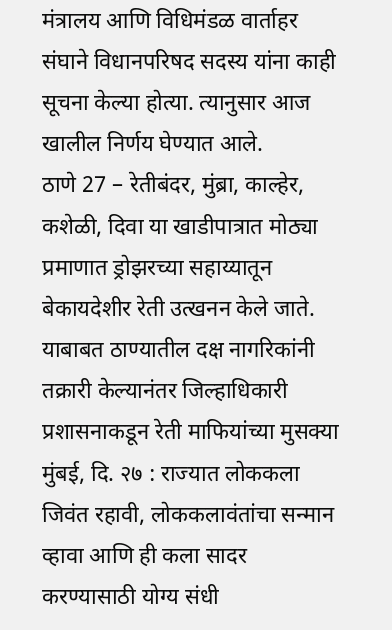मंत्रालय आणि विधिमंडळ वार्ताहर संघाने विधानपरिषद सदस्य यांना काही सूचना केल्या होत्या. त्यानुसार आज खालील निर्णय घेण्यात आले.
ठाणे 27 – रेतीबंदर, मुंब्रा, काल्हेर, कशेळी, दिवा या खाडीपात्रात मोठ्या प्रमाणात ड्रोझरच्या सहाय्यातून बेकायदेशीर रेती उत्खनन केले जाते. याबाबत ठाण्यातील दक्ष नागरिकांनी तक्रारी केल्यानंतर जिल्हाधिकारी प्रशासनाकडून रेती माफियांच्या मुसक्या
मुंबई, दि. २७ : राज्यात लोककला जिवंत रहावी, लोककलावंतांचा सन्मान व्हावा आणि ही कला सादर करण्यासाठी योग्य संधी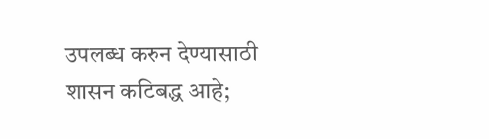उपलब्ध करुन देण्यासाठी शासन कटिबद्ध आहे;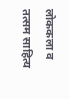लोककला व तत्सम साहित्य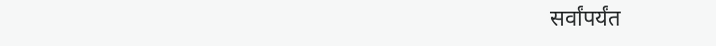सर्वांपर्यंत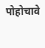पोहोचावे